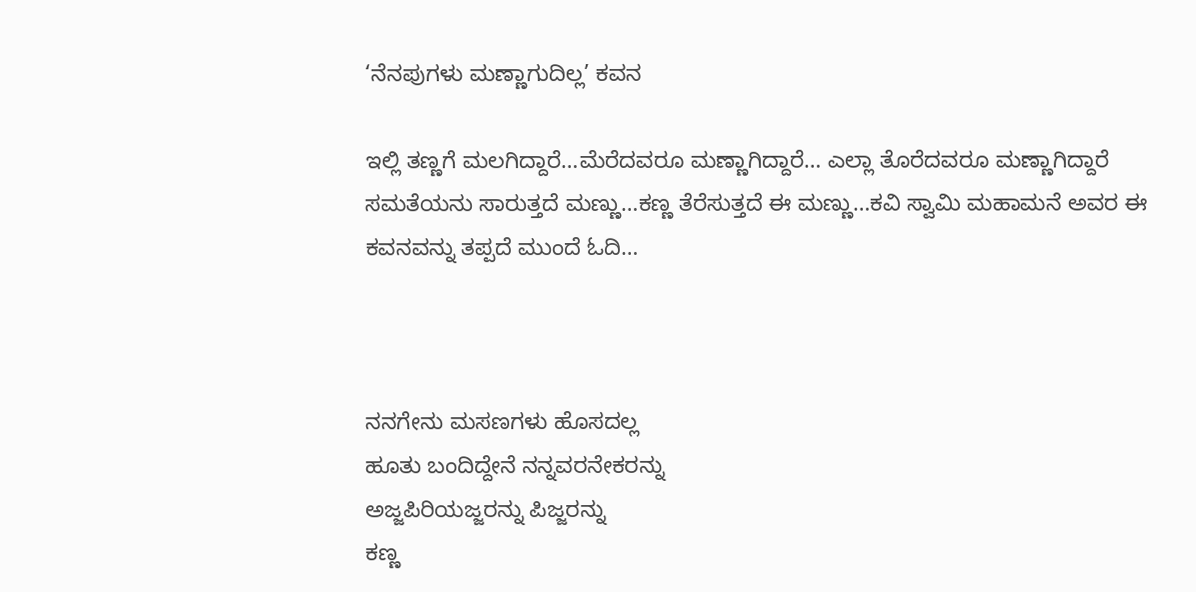‘ನೆನಪುಗಳು ಮಣ್ಣಾಗುದಿಲ್ಲ’ ಕವನ

ಇಲ್ಲಿ ತಣ್ಣಗೆ ಮಲಗಿದ್ದಾರೆ…ಮೆರೆದವರೂ ಮಣ್ಣಾಗಿದ್ದಾರೆ… ಎಲ್ಲಾ ತೊರೆದವರೂ ಮಣ್ಣಾಗಿದ್ದಾರೆ ಸಮತೆಯನು ಸಾರುತ್ತದೆ ಮಣ್ಣು…ಕಣ್ಣ ತೆರೆಸುತ್ತದೆ ಈ ಮಣ್ಣು…ಕವಿ ಸ್ವಾಮಿ ಮಹಾಮನೆ ಅವರ ಈ ಕವನವನ್ನು ತಪ್ಪದೆ ಮುಂದೆ ಓದಿ…



ನನಗೇನು ಮಸಣಗಳು ಹೊಸದಲ್ಲ
ಹೂತು ಬಂದಿದ್ದೇನೆ ನನ್ನವರನೇಕರನ್ನು
ಅಜ್ಜಪಿರಿಯಜ್ಜರನ್ನು ಪಿಜ್ಜರನ್ನು
ಕಣ್ಣ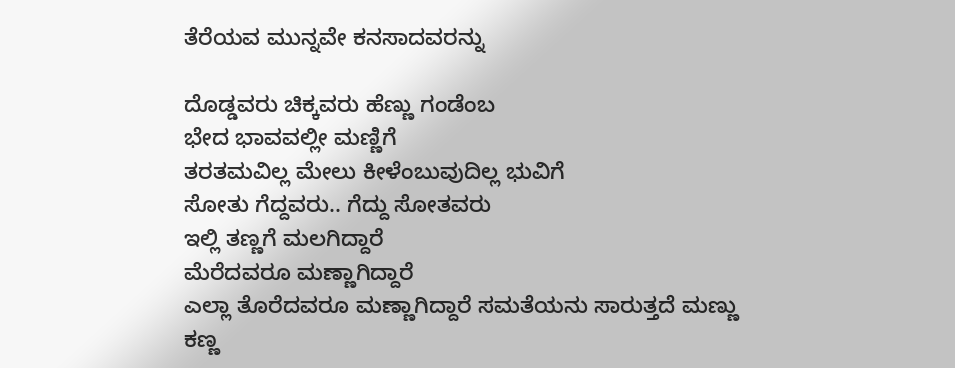ತೆರೆಯವ ಮುನ್ನವೇ ಕನಸಾದವರನ್ನು

ದೊಡ್ಡವರು ಚಿಕ್ಕವರು ಹೆಣ್ಣು ಗಂಡೆಂಬ
ಭೇದ ಭಾವವಲ್ಲೀ ಮಣ್ಣಿಗೆ
ತರತಮವಿಲ್ಲ ಮೇಲು ಕೀಳೆಂಬುವುದಿಲ್ಲ ಭುವಿಗೆ
ಸೋತು ಗೆದ್ದವರು.. ಗೆದ್ದು ಸೋತವರು
ಇಲ್ಲಿ ತಣ್ಣಗೆ ಮಲಗಿದ್ದಾರೆ
ಮೆರೆದವರೂ ಮಣ್ಣಾಗಿದ್ದಾರೆ
ಎಲ್ಲಾ ತೊರೆದವರೂ ಮಣ್ಣಾಗಿದ್ದಾರೆ ಸಮತೆಯನು ಸಾರುತ್ತದೆ ಮಣ್ಣು
ಕಣ್ಣ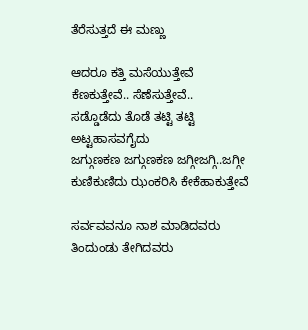ತೆರೆಸುತ್ತದೆ ಈ ಮಣ್ಣು

ಆದರೂ ಕತ್ತಿ ಮಸೆಯುತ್ತೇವೆ
ಕೆಣಕುತ್ತೇವೆ.. ಸೆಣೆಸುತ್ತೇವೆ..
ಸಡ್ಡೊಡೆದು ತೊಡೆ ತಟ್ಟಿ ತಟ್ಟಿ
ಅಟ್ಟಹಾಸವಗೈದು
ಜಗ್ಗುಣಕಣ ಜಗ್ಗುಣಕಣ ಜಗ್ಗೀಜಗ್ಗಿ..ಜಗ್ಗೀ
ಕುಣಿಕುಣಿದು ಝಂಕರಿಸಿ ಕೇಕೆಹಾಕುತ್ತೇವೆ

ಸರ್ವವವನೂ ನಾಶ ಮಾಡಿದವರು
ತಿಂದುಂಡು ತೇಗಿದವರು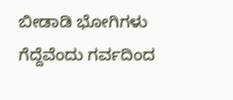ಬೀಡಾಡಿ ಭೋಗಿಗಳು
ಗೆದ್ದೆವೆಂದು ಗರ್ವದಿಂದ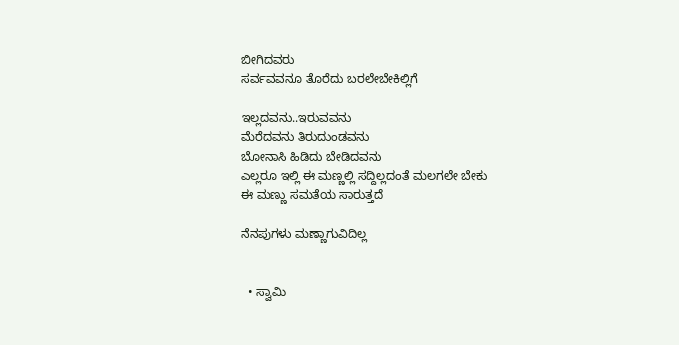ಬೀಗಿದವರು
ಸರ್ವವವನೂ ತೊರೆದು ಬರಲೇಬೇಕಿಲ್ಲಿಗೆ

ಇಲ್ಲದವನು..ಇರುವವನು
ಮೆರೆದವನು ತಿರುದುಂಡವನು
ಬೋನಾಸಿ ಹಿಡಿದು ಬೇಡಿದವನು
ಎಲ್ಲರೂ ಇಲ್ಲಿ ಈ ಮಣ್ಣಲ್ಲಿ ಸದ್ದಿಲ್ಲದಂತೆ ಮಲಗಲೇ ಬೇಕು
ಈ ಮಣ್ಣು ಸಮತೆಯ ಸಾರುತ್ತದೆ

ನೆನಪುಗಳು ಮಣ್ಣಾಗುವಿದಿಲ್ಲ


  • ಸ್ವಾಮಿ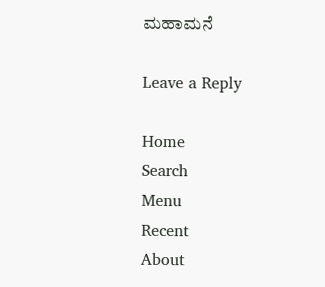ಮಹಾಮನೆ

Leave a Reply

Home
Search
Menu
Recent
About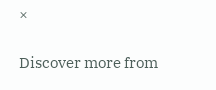×

Discover more from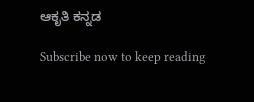ಆಕೃತಿ ಕನ್ನಡ

Subscribe now to keep reading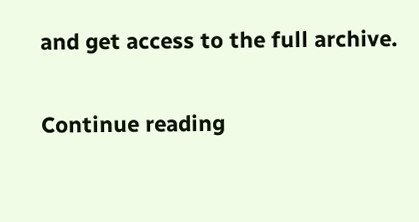and get access to the full archive.

Continue reading